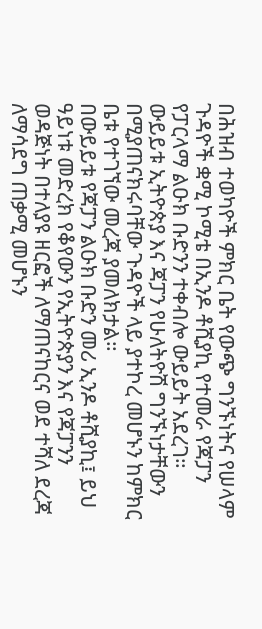በሕዝብ ተወካዮች ምክር ቤት የውጭ ግንኙነትና የሠላም ጉዳዮች ቋሚ ኮሚቴ በኢንዶ ቶሺያኪ የተመራ የጃፓን የፓርላማ ልዑክ ቡድንን ተቀብሎ ውይይት አደረገ።
ውይይቱ ኢትዮጵያ እና ጃፓን የሁለትዮሽ ግንኙነታቸውን በሚያጠናክሩባቸው ጉዳዮች ላይ ያተኮረ መሆኑን ከምክር ቤቱ የተገኘው መረጃ ያመለክታል።
በውይይቱ የጃፓን ልዑክ ቡድን መሪ ኢንዶ ቶሺያኪ፤ ይህ ዓይነቱ መድረክ የቆየውን የኢትዮጵያን እና የጃፓንን ወዳጅነት በተለያዩ ዘርፎች ለማጠናከርና ወደ ተሻለ ደረጃ ለማሳደግ ጠቃሚ መሆኑን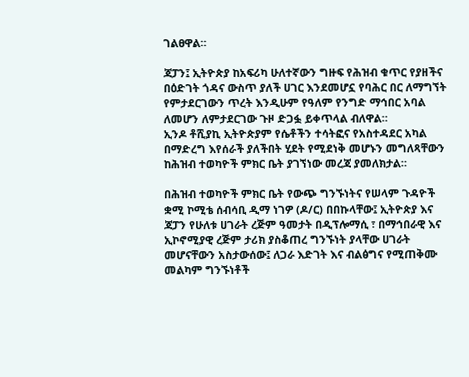ገልፀዋል።

ጃፓን፤ ኢትዮጵያ ከአፍሪካ ሁለተኛውን ግዙፍ የሕዝብ ቁጥር የያዘችና በዕድገት ጎዳና ውስጥ ያለች ሀገር እንደመሆኗ የባሕር በር ለማግኘት የምታደርገውን ጥረት እንዲሁም የዓለም የንግድ ማኅበር አባል ለመሆን ለምታደርገው ጉዞ ድጋፏ ይቀጥላል ብለዋል።
ኢንዶ ቶሺያኪ ኢትዮጵያም የሴቶችን ተሳትፎና የአስተዳደር አካል በማድረግ እየሰራች ያለችበት ሂደት የሚደነቅ መሆኑን መግለጻቸውን ከሕዝብ ተወካዮች ምክር ቤት ያገኘነው መረጃ ያመለክታል።

በሕዝብ ተወካዮች ምክር ቤት የውጭ ግንኙነትና የሠላም ጉዳዮች ቋሚ ኮሚቴ ሰብሳቢ ዲማ ነገዎ (ዶ/ር) በበኩላቸው፤ ኢትዮጵያ እና ጃፓን የሁለቱ ሀገራት ረጅም ዓመታት በዲፕሎማሲ ፣ በማኅበራዊ እና ኢኮኖሚያዊ ረጅም ታሪክ ያስቆጠረ ግንኙነት ያላቸው ሀገራት መሆናቸውን አስታውሰው፤ ለጋራ እድገት እና ብልፅግና የሚጠቅሙ መልካም ግንኙነቶች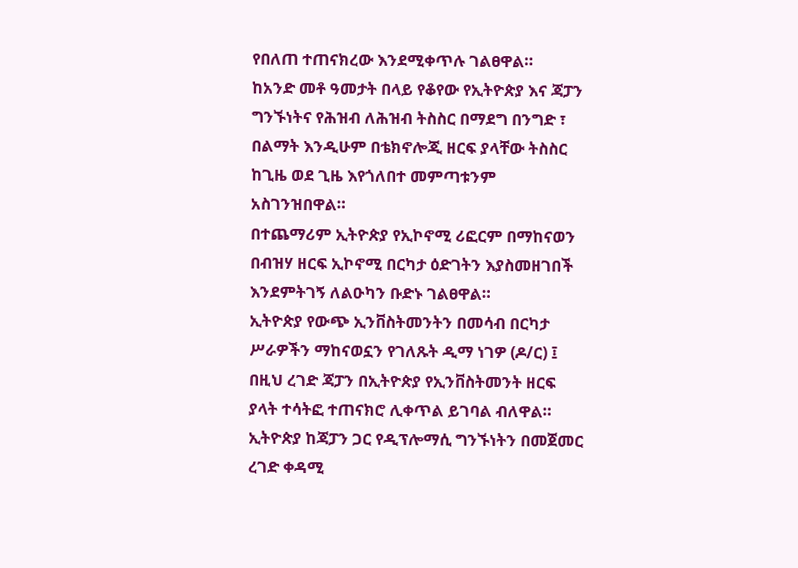የበለጠ ተጠናክረው እንደሚቀጥሉ ገልፀዋል።
ከአንድ መቶ ዓመታት በላይ የቆየው የኢትዮጵያ እና ጃፓን ግንኙነትና የሕዝብ ለሕዝብ ትስስር በማደግ በንግድ ፣ በልማት እንዲሁም በቴክኖሎጂ ዘርፍ ያላቸው ትስስር ከጊዜ ወደ ጊዜ እየጎለበተ መምጣቱንም አስገንዝበዋል።
በተጨማሪም ኢትዮጵያ የኢኮኖሚ ሪፎርም በማከናወን በብዝሃ ዘርፍ ኢኮኖሚ በርካታ ዕድገትን እያስመዘገበች እንደምትገኝ ለልዑካን ቡድኑ ገልፀዋል።
ኢትዮጵያ የውጭ ኢንቨስትመንትን በመሳብ በርካታ ሥራዎችን ማከናወኗን የገለጹት ዲማ ነገዎ (ዶ/ር) ፤ በዚህ ረገድ ጃፓን በኢትዮጵያ የኢንቨስትመንት ዘርፍ ያላት ተሳትፎ ተጠናክሮ ሊቀጥል ይገባል ብለዋል።
ኢትዮጵያ ከጃፓን ጋር የዲፕሎማሲ ግንኙነትን በመጀመር ረገድ ቀዳሚ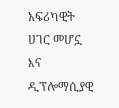አፍሪካዊት ሀገር መሆኗ እና ዲፕሎማሲያዊ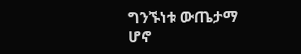ግንኙነቱ ውጤታማ ሆኖ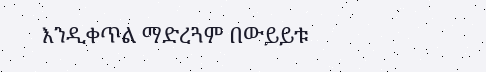እንዲቀጥል ማድረጓም በውይይቱ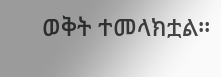ወቅት ተመላክቷል።